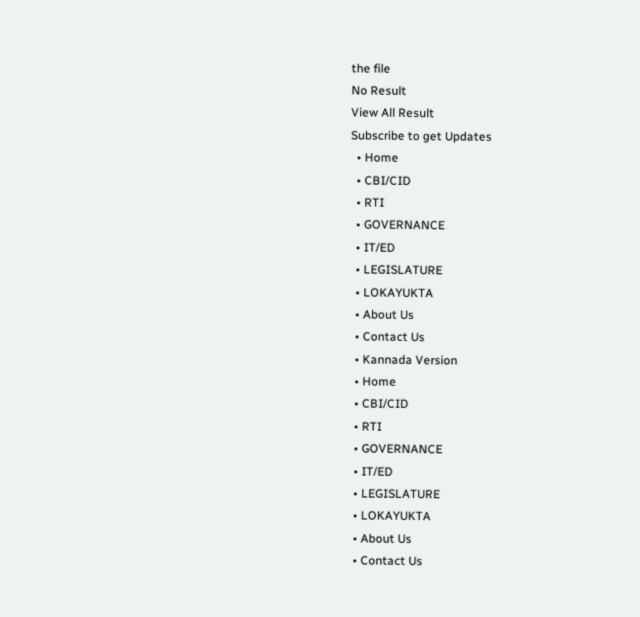the file
No Result
View All Result
Subscribe to get Updates
  • Home
  • CBI/CID
  • RTI
  • GOVERNANCE
  • IT/ED
  • LEGISLATURE
  • LOKAYUKTA
  • About Us
  • Contact Us
  • Kannada Version
  • Home
  • CBI/CID
  • RTI
  • GOVERNANCE
  • IT/ED
  • LEGISLATURE
  • LOKAYUKTA
  • About Us
  • Contact Us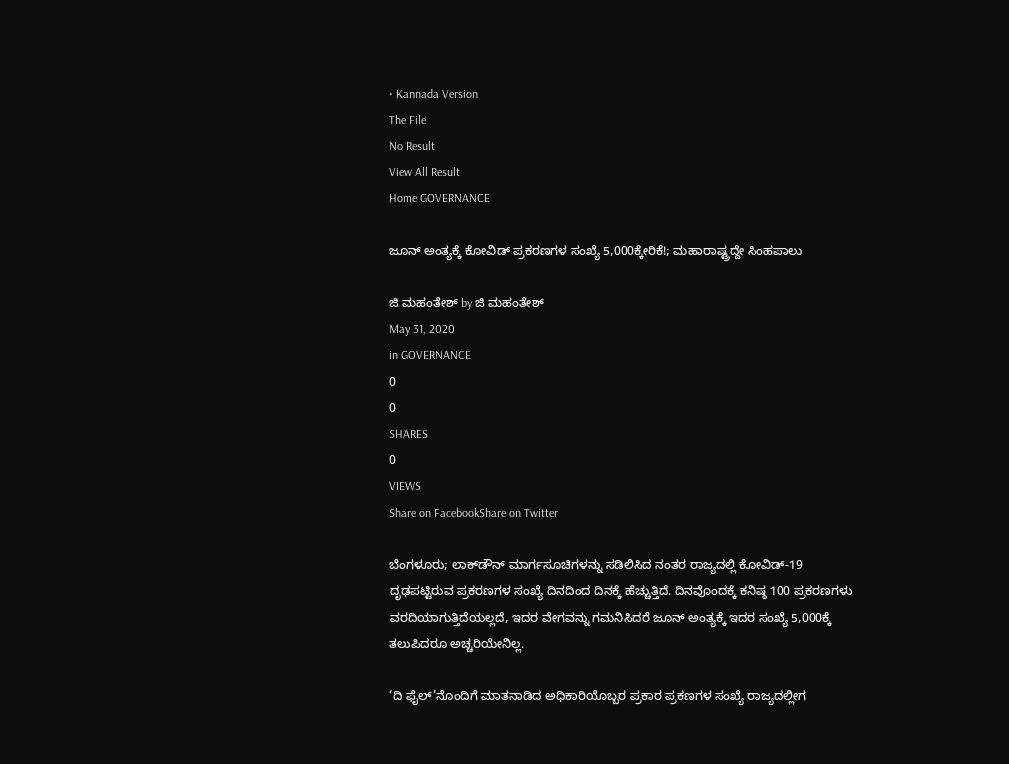• Kannada Version
The File
No Result
View All Result
Home GOVERNANCE

ಜೂನ್‌ ಅಂತ್ಯಕ್ಕೆ ಕೋವಿಡ್‌ ಪ್ರಕರಣಗಳ ಸಂಖ್ಯೆ 5,000ಕ್ಕೇರಿಕೆ!; ಮಹಾರಾಷ್ಟ್ರದ್ದೇ ಸಿಂಹಪಾಲು

ಜಿ ಮಹಂತೇಶ್ by ಜಿ ಮಹಂತೇಶ್
May 31, 2020
in GOVERNANCE
0
0
SHARES
0
VIEWS
Share on FacebookShare on Twitter

ಬೆಂಗಳೂರು; ಲಾಕ್‌ಡೌನ್‌ ಮಾರ್ಗಸೂಚಿಗಳನ್ನು ಸಡಿಲಿಸಿದ ನಂತರ ರಾಜ್ಯದಲ್ಲಿ ಕೋವಿಡ್‌-19 ದೃಢಪಟ್ಟಿರುವ ಪ್ರಕರಣಗಳ ಸಂಖ್ಯೆ ದಿನದಿಂದ ದಿನಕ್ಕೆ ಹೆಚ್ಚುತ್ತಿದೆ. ದಿನವೊಂದಕ್ಕೆ ಕನಿಷ್ಠ 100 ಪ್ರಕರಣಗಳು ವರದಿಯಾಗುತ್ತಿದೆಯಲ್ಲದೆ, ಇದರ ವೇಗವನ್ನು ಗಮನಿಸಿದರೆ ಜೂನ್ ಅಂತ್ಯಕ್ಕೆ ಇದರ ಸಂಖ್ಯೆ 5,000ಕ್ಕೆ ತಲುಪಿದರೂ ಅಚ್ಚರಿಯೇನಿಲ್ಲ.

‘ದಿ ಫೈಲ್‌’ನೊಂದಿಗೆ ಮಾತನಾಡಿದ ಅಧಿಕಾರಿಯೊಬ್ಬರ ಪ್ರಕಾರ ಪ್ರಕಣಗಳ ಸಂಖ್ಯೆ ರಾಜ್ಯದಲ್ಲೀಗ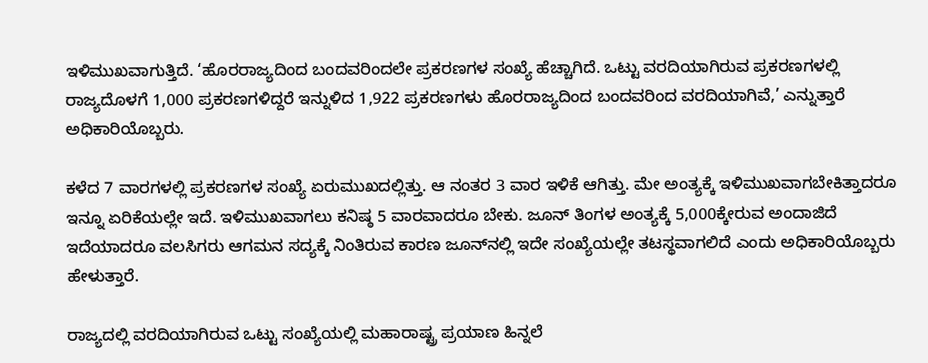ಇಳಿಮುಖವಾಗುತ್ತಿದೆ. ‘ಹೊರರಾಜ್ಯದಿಂದ ಬಂದವರಿಂದಲೇ ಪ್ರಕರಣಗಳ ಸಂಖ್ಯೆ ಹೆಚ್ಚಾಗಿದೆ. ಒಟ್ಟು ವರದಿಯಾಗಿರುವ ಪ್ರಕರಣಗಳಲ್ಲಿ ರಾಜ್ಯದೊಳಗೆ 1,000 ಪ್ರಕರಣಗಳಿದ್ದರೆ ಇನ್ನುಳಿದ 1,922 ಪ್ರಕರಣಗಳು ಹೊರರಾಜ್ಯದಿಂದ ಬಂದವರಿಂದ ವರದಿಯಾಗಿವೆ,’ ಎನ್ನುತ್ತಾರೆ ಅಧಿಕಾರಿಯೊಬ್ಬರು.

ಕಳೆದ 7 ವಾರಗಳಲ್ಲಿ ಪ್ರಕರಣಗಳ ಸಂಖ್ಯೆ ಏರುಮುಖದಲ್ಲಿತ್ತು. ಆ ನಂತರ 3 ವಾರ ಇಳಿಕೆ ಆಗಿತ್ತು. ಮೇ ಅಂತ್ಯಕ್ಕೆ ಇಳಿಮುಖವಾಗಬೇಕಿತ್ತಾದರೂ ಇನ್ನೂ ಏರಿಕೆಯಲ್ಲೇ ಇದೆ. ಇಳಿಮುಖವಾಗಲು ಕನಿಷ್ಠ 5 ವಾರವಾದರೂ ಬೇಕು. ಜೂನ್‌ ತಿಂಗಳ ಅಂತ್ಯಕ್ಕೆ 5,000ಕ್ಕೇರುವ ಅಂದಾಜಿದೆ ಇದೆಯಾದರೂ ವಲಸಿಗರು ಆಗಮನ ಸದ್ಯಕ್ಕೆ ನಿಂತಿರುವ ಕಾರಣ ಜೂನ್‌ನಲ್ಲಿ ಇದೇ ಸಂಖ್ಯೆಯಲ್ಲೇ ತಟಸ್ಥವಾಗಲಿದೆ ಎಂದು ಅಧಿಕಾರಿಯೊಬ್ಬರು ಹೇಳುತ್ತಾರೆ.

ರಾಜ್ಯದಲ್ಲಿ ವರದಿಯಾಗಿರುವ ಒಟ್ಟು ಸಂಖ್ಯೆಯಲ್ಲಿ ಮಹಾರಾಷ್ಟ್ರ ಪ್ರಯಾಣ ಹಿನ್ನಲೆ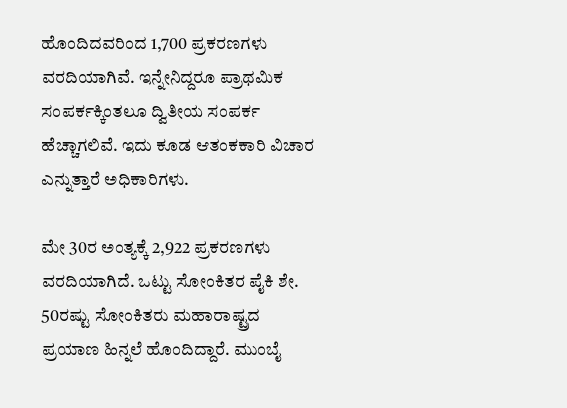ಹೊಂದಿದವರಿಂದ 1,700 ಪ್ರಕರಣಗಳು ವರದಿಯಾಗಿವೆ. ಇನ್ನೇನಿದ್ದರೂ ಪ್ರಾಥಮಿಕ ಸಂಪರ್ಕಕ್ಕಿಂತಲೂ ದ್ವಿತೀಯ ಸಂಪರ್ಕ ಹೆಚ್ಚಾಗಲಿವೆ. ಇದು ಕೂಡ ಆತಂಕಕಾರಿ ವಿಚಾರ ಎನ್ನುತ್ತಾರೆ ಅಧಿಕಾರಿಗಳು.

ಮೇ 30ರ ಅಂತ್ಯಕ್ಕೆ 2,922 ಪ್ರಕರಣಗಳು ವರದಿಯಾಗಿದೆ. ಒಟ್ಟು ಸೋಂಕಿತರ ಪೈಕಿ ಶೇ. 50ರಷ್ಟು ಸೋಂಕಿತರು ಮಹಾರಾಷ್ಟ್ರದ ಪ್ರಯಾಣ ಹಿನ್ನಲೆ ಹೊಂದಿದ್ದಾರೆ. ಮುಂಬೈ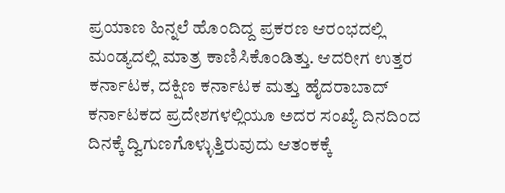ಪ್ರಯಾಣ ಹಿನ್ನಲೆ ಹೊಂದಿದ್ದ ಪ್ರಕರಣ ಆರಂಭದಲ್ಲಿ ಮಂಡ್ಯದಲ್ಲಿ ಮಾತ್ರ ಕಾಣಿಸಿಕೊಂಡಿತ್ತು. ಆದರೀಗ ಉತ್ತರ ಕರ್ನಾಟಕ, ದಕ್ಷಿಣ ಕರ್ನಾಟಕ ಮತ್ತು ಹೈದರಾಬಾದ್‌ ಕರ್ನಾಟಕದ ಪ್ರದೇಶಗಳಲ್ಲಿಯೂ ಅದರ ಸಂಖ್ಯೆ ದಿನದಿಂದ ದಿನಕ್ಕೆ ದ್ವಿಗುಣಗೊಳ್ಳುತ್ತಿರುವುದು ಆತಂಕಕ್ಕೆ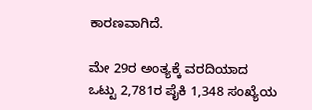ಕಾರಣವಾಗಿದೆ.

ಮೇ 29ರ ಅಂತ್ಯಕ್ಕೆ ವರದಿಯಾದ ಒಟ್ಟು 2,781ರ ಪೈಕಿ 1,348 ಸಂಖ್ಯೆಯ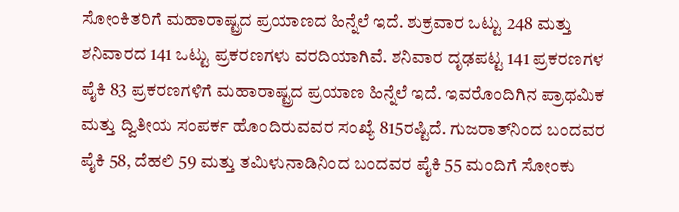ಸೋಂಕಿತರಿಗೆ ಮಹಾರಾಷ್ಟ್ರದ ಪ್ರಯಾಣದ ಹಿನ್ನೆಲೆ ಇದೆ. ಶುಕ್ರವಾರ ಒಟ್ಟು 248 ಮತ್ತು ಶನಿವಾರದ 141 ಒಟ್ಟು ಪ್ರಕರಣಗಳು ವರದಿಯಾಗಿವೆ. ಶನಿವಾರ ದೃಢಪಟ್ಟ 141 ಪ್ರಕರಣಗಳ ಪೈಕಿ 83 ಪ್ರಕರಣಗಳಿಗೆ ಮಹಾರಾಷ್ಟ್ರದ ಪ್ರಯಾಣ ಹಿನ್ನೆಲೆ ಇದೆ. ಇವರೊಂದಿಗಿನ ಪ್ರಾಥಮಿಕ ಮತ್ತು ದ್ವಿತೀಯ ಸಂಪರ್ಕ ಹೊಂದಿರುವವರ ಸಂಖ್ಯೆ 815ರಷ್ಟಿದೆ. ಗುಜರಾತ್‌ನಿಂದ ಬಂದವರ ಪೈಕಿ 58, ದೆಹಲಿ 59 ಮತ್ತು ತಮಿಳುನಾಡಿನಿಂದ ಬಂದವರ ಪೈಕಿ 55 ಮಂದಿಗೆ ಸೋಂಕು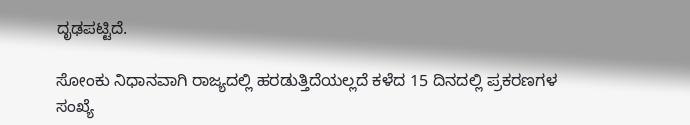ದೃಢಪಟ್ಟಿದೆ.

ಸೋಂಕು ನಿಧಾನವಾಗಿ ರಾಜ್ಯದಲ್ಲಿ ಹರಡುತ್ತಿದೆಯಲ್ಲದೆ ಕಳೆದ 15 ದಿನದಲ್ಲಿ ಪ್ರಕರಣಗಳ ಸಂಖ್ಯೆ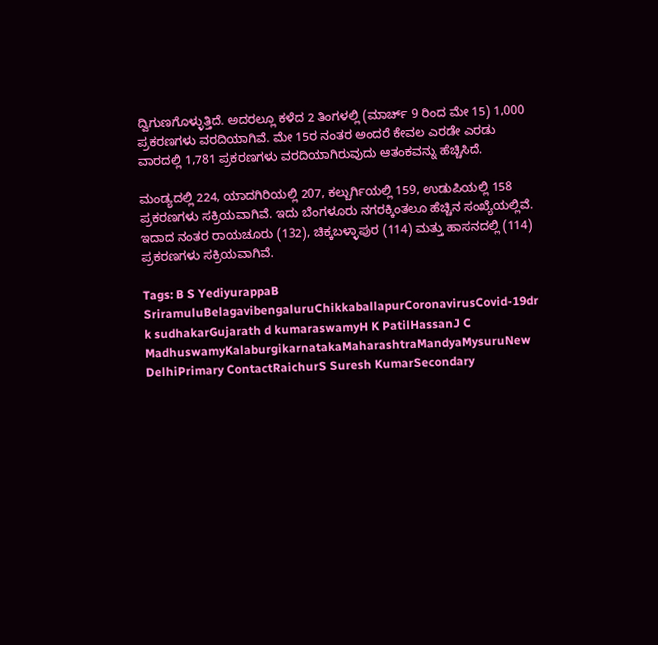ದ್ವಿಗುಣಗೊಳ್ಳುತ್ತಿದೆ. ಅದರಲ್ಲೂ ಕಳೆದ 2 ತಿಂಗಳಲ್ಲಿ (ಮಾರ್ಚ್‌ 9 ರಿಂದ ಮೇ 15) 1,000 ಪ್ರಕರಣಗಳು ವರದಿಯಾಗಿವೆ. ಮೇ 15ರ ನಂತರ ಅಂದರೆ ಕೇವಲ ಎರಡೇ ಎರಡು ವಾರದಲ್ಲಿ 1,781 ಪ್ರಕರಣಗಳು ವರದಿಯಾಗಿರುವುದು ಆತಂಕವನ್ನು ಹೆಚ್ಚಿಸಿದೆ.

ಮಂಡ್ಯದಲ್ಲಿ 224, ಯಾದಗಿರಿಯಲ್ಲಿ 207, ಕಲ್ಬುರ್ಗಿಯಲ್ಲಿ 159, ಉಡುಪಿಯಲ್ಲಿ 158 ಪ್ರಕರಣಗಳು ಸಕ್ರಿಯವಾಗಿವೆ. ಇದು ಬೆಂಗಳೂರು ನಗರಕ್ಕಿಂತಲೂ ಹೆಚ್ಚಿನ ಸಂಖ್ಯೆಯಲ್ಲಿವೆ. ಇದಾದ ನಂತರ ರಾಯಚೂರು (132), ಚಿಕ್ಕಬಳ್ಳಾಪುರ (114) ಮತ್ತು ಹಾಸನದಲ್ಲಿ (114) ಪ್ರಕರಣಗಳು ಸಕ್ರಿಯವಾಗಿವೆ.

Tags: B S YediyurappaB SriramuluBelagavibengaluruChikkaballapurCoronavirusCovid-19dr k sudhakarGujarath d kumaraswamyH K PatilHassanJ C MadhuswamyKalaburgikarnatakaMaharashtraMandyaMysuruNew DelhiPrimary ContactRaichurS Suresh KumarSecondary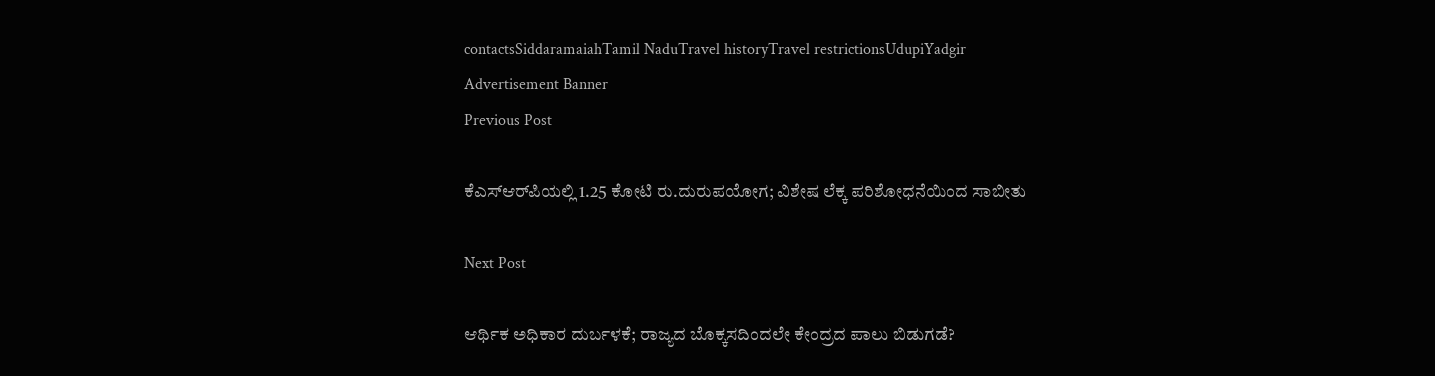contactsSiddaramaiahTamil NaduTravel historyTravel restrictionsUdupiYadgir
Advertisement Banner
Previous Post

ಕೆಎಸ್‌ಆರ್‌ಪಿಯಲ್ಲಿ 1.25 ಕೋಟಿ ರು.ದುರುಪಯೋಗ; ವಿಶೇಷ ಲೆಕ್ಕ ಪರಿಶೋಧನೆಯಿಂದ ಸಾಬೀತು

Next Post

ಆರ್ಥಿಕ ಅಧಿಕಾರ ದುರ್ಬಳಕೆ; ರಾಜ್ಯದ ಬೊಕ್ಕಸದಿಂದಲೇ ಕೇಂದ್ರದ ಪಾಲು ಬಿಡುಗಡೆ?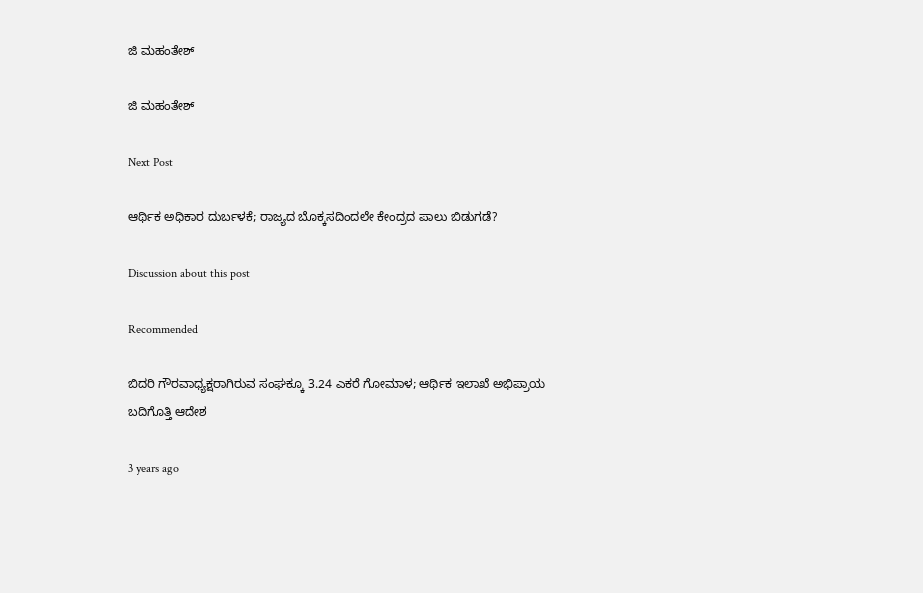ಜಿ ಮಹಂತೇಶ್

ಜಿ ಮಹಂತೇಶ್

Next Post

ಆರ್ಥಿಕ ಅಧಿಕಾರ ದುರ್ಬಳಕೆ; ರಾಜ್ಯದ ಬೊಕ್ಕಸದಿಂದಲೇ ಕೇಂದ್ರದ ಪಾಲು ಬಿಡುಗಡೆ?

Discussion about this post

Recommended

ಬಿದರಿ ಗೌರವಾಧ್ಯಕ್ಷರಾಗಿರುವ ಸಂಘಕ್ಕೂ 3.24 ಎಕರೆ ಗೋಮಾಳ; ಆರ್ಥಿಕ ಇಲಾಖೆ ಅಭಿಪ್ರಾಯ ಬದಿಗೊತ್ತಿ ಆದೇಶ

3 years ago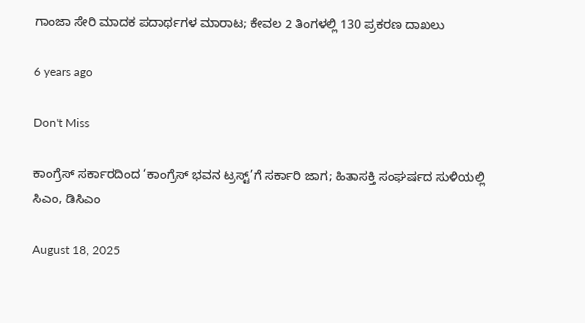ಗಾಂಜಾ ಸೇರಿ ಮಾದಕ ಪದಾರ್ಥಗಳ ಮಾರಾಟ; ಕೇವಲ 2 ತಿಂಗಳಲ್ಲಿ 130 ಪ್ರಕರಣ ದಾಖಲು

6 years ago

Don't Miss

ಕಾಂಗ್ರೆಸ್‌ ಸರ್ಕಾರದಿಂದ ‘ಕಾಂಗ್ರೆಸ್‌ ಭವನ ಟ್ರಸ್ಟ್‌’ಗೆ ಸರ್ಕಾರಿ ಜಾಗ; ಹಿತಾಸಕ್ತಿ ಸಂಘ‍ರ್ಷದ ಸುಳಿಯಲ್ಲಿ ಸಿಎಂ, ಡಿಸಿಎಂ

August 18, 2025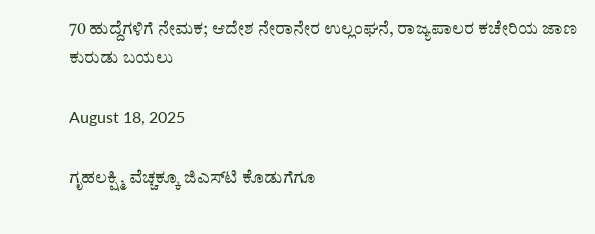70 ಹುದ್ದೆಗಳಿಗೆ ನೇಮಕ; ಆದೇಶ ನೇರಾನೇರ ಉಲ್ಲಂಘನೆ, ರಾಜ್ಯಪಾಲರ ಕಚೇರಿಯ ಜಾಣ ಕುರುಡು ಬಯಲು

August 18, 2025

ಗೃಹಲಕ್ಷ್ಮಿ ವೆಚ್ಚಕ್ಕೂ ಜಿಎಸ್‌ಟಿ ಕೊಡುಗೆಗೂ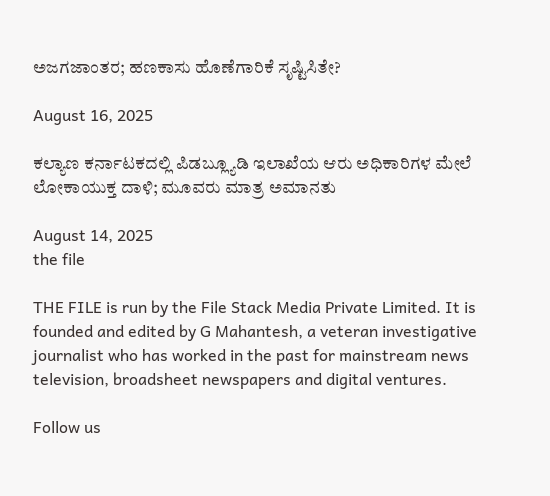ಅಜಗಜಾಂತರ; ಹಣಕಾಸು ಹೊಣೆಗಾರಿಕೆ ಸೃಷ್ಟಿಸಿತೇ?

August 16, 2025

ಕಲ್ಯಾಣ ಕರ್ನಾಟಕದಲ್ಲಿ ಪಿಡಬ್ಲ್ಯೂಡಿ ಇಲಾಖೆಯ ಆರು ಅಧಿಕಾರಿಗಳ ಮೇಲೆ ಲೋಕಾಯುಕ್ತ ದಾಳಿ; ಮೂವರು ಮಾತ್ರ ಅಮಾನತು

August 14, 2025
the file

THE FILE is run by the File Stack Media Private Limited. It is founded and edited by G Mahantesh, a veteran investigative journalist who has worked in the past for mainstream news television, broadsheet newspapers and digital ventures.

Follow us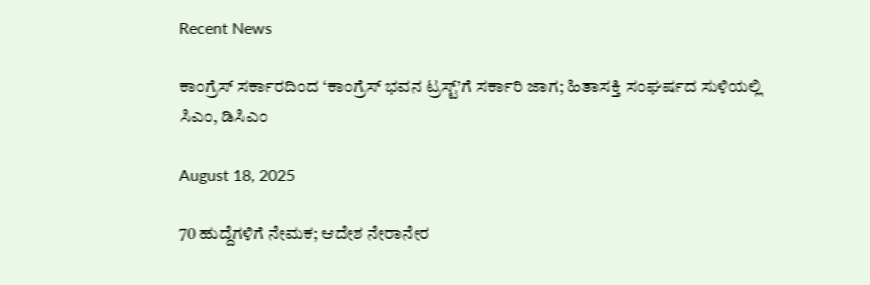Recent News

ಕಾಂಗ್ರೆಸ್‌ ಸರ್ಕಾರದಿಂದ ‘ಕಾಂಗ್ರೆಸ್‌ ಭವನ ಟ್ರಸ್ಟ್‌’ಗೆ ಸರ್ಕಾರಿ ಜಾಗ; ಹಿತಾಸಕ್ತಿ ಸಂಘ‍ರ್ಷದ ಸುಳಿಯಲ್ಲಿ ಸಿಎಂ, ಡಿಸಿಎಂ

August 18, 2025

70 ಹುದ್ದೆಗಳಿಗೆ ನೇಮಕ; ಆದೇಶ ನೇರಾನೇರ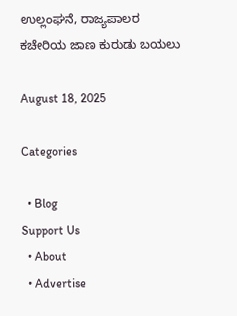ಉಲ್ಲಂಘನೆ, ರಾಜ್ಯಪಾಲರ ಕಚೇರಿಯ ಜಾಣ ಕುರುಡು ಬಯಲು

August 18, 2025

Categories

  • Blog
Support Us
  • About
  • Advertise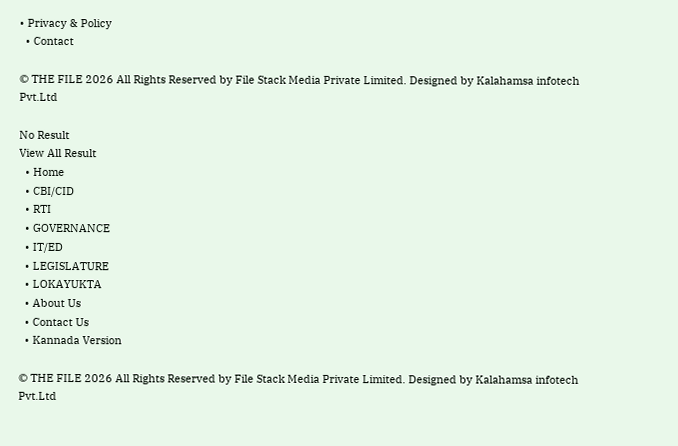• Privacy & Policy
  • Contact

© THE FILE 2026 All Rights Reserved by File Stack Media Private Limited. Designed by Kalahamsa infotech Pvt.Ltd

No Result
View All Result
  • Home
  • CBI/CID
  • RTI
  • GOVERNANCE
  • IT/ED
  • LEGISLATURE
  • LOKAYUKTA
  • About Us
  • Contact Us
  • Kannada Version

© THE FILE 2026 All Rights Reserved by File Stack Media Private Limited. Designed by Kalahamsa infotech Pvt.Ltd